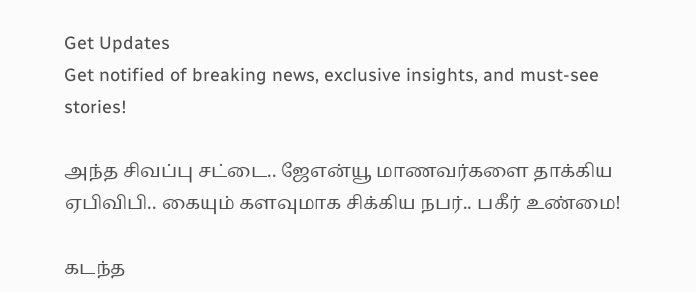Get Updates
Get notified of breaking news, exclusive insights, and must-see stories!

அந்த சிவப்பு சட்டை.. ஜேஎன்யூ மாணவர்களை தாக்கிய ஏபிவிபி.. கையும் களவுமாக சிக்கிய நபர்.. பகீர் உண்மை!

கடந்த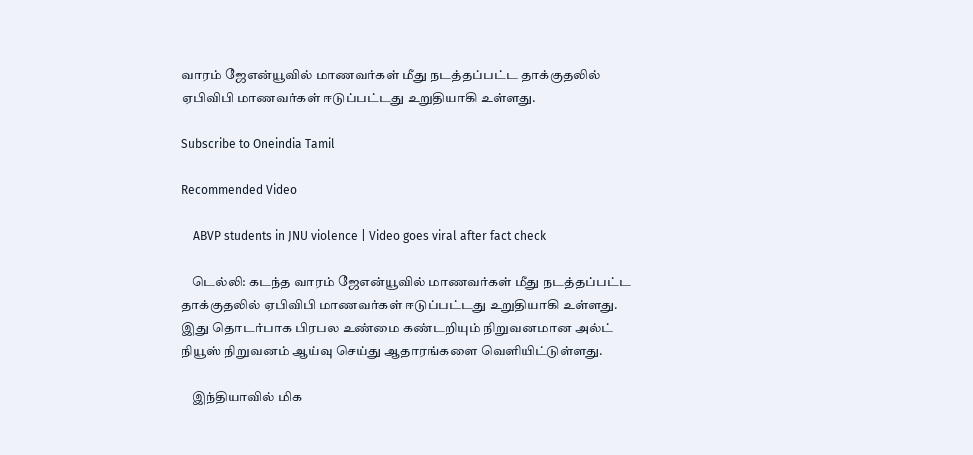வாரம் ஜேஎன்யூவில் மாணவர்கள் மீது நடத்தப்பட்ட தாக்குதலில் ஏபிவிபி மாணவர்கள் ஈடுப்பட்டது உறுதியாகி உள்ளது.

Subscribe to Oneindia Tamil

Recommended Video

    ABVP students in JNU violence | Video goes viral after fact check

    டெல்லி: கடந்த வாரம் ஜேஎன்யூவில் மாணவர்கள் மீது நடத்தப்பட்ட தாக்குதலில் ஏபிவிபி மாணவர்கள் ஈடுப்பட்டது உறுதியாகி உள்ளது. இது தொடர்பாக பிரபல உண்மை கண்டறியும் நிறுவனமான அல்ட் நியூஸ் நிறுவனம் ஆய்வு செய்து ஆதாரங்களை வெளியிட்டுள்ளது.

    இந்தியாவில் மிக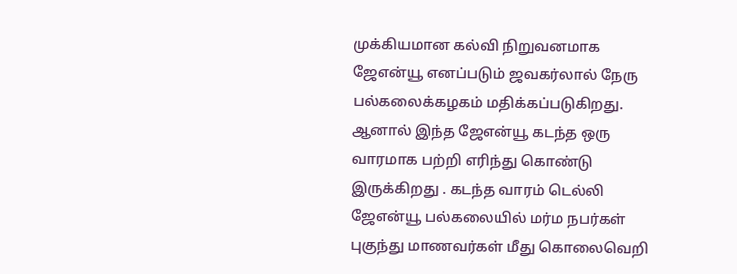முக்கியமான கல்வி நிறுவனமாக ஜேஎன்யூ எனப்படும் ஜவகர்லால் நேரு பல்கலைக்கழகம் மதிக்கப்படுகிறது. ஆனால் இந்த ஜேஎன்யூ கடந்த ஒரு வாரமாக பற்றி எரிந்து கொண்டு இருக்கிறது . கடந்த வாரம் டெல்லி ஜேஎன்யூ பல்கலையில் மர்ம நபர்கள் புகுந்து மாணவர்கள் மீது கொலைவெறி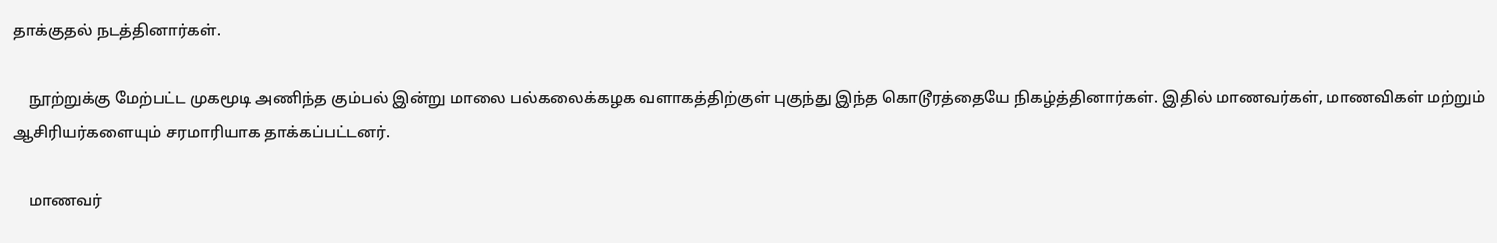தாக்குதல் நடத்தினார்கள்.

    நூற்றுக்கு மேற்பட்ட முகமூடி அணிந்த கும்பல் இன்று மாலை பல்கலைக்கழக வளாகத்திற்குள் புகுந்து இந்த கொடூரத்தையே நிகழ்த்தினார்கள். இதில் மாணவர்கள், மாணவிகள் மற்றும் ஆசிரியர்களையும் சரமாரியாக தாக்கப்பட்டனர்.

    மாணவர்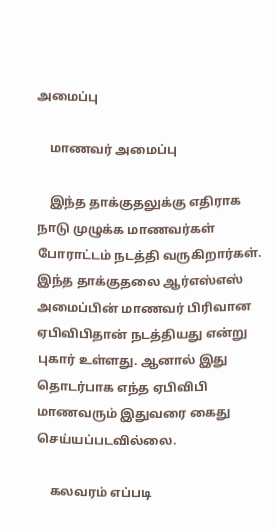அமைப்பு

    மாணவர் அமைப்பு

    இந்த தாக்குதலுக்கு எதிராக நாடு முழுக்க மாணவர்கள் போராட்டம் நடத்தி வருகிறார்கள். இந்த தாக்குதலை ஆர்எஸ்எஸ் அமைப்பின் மாணவர் பிரிவான ஏபிவிபிதான் நடத்தியது என்று புகார் உள்ளது. ஆனால் இது தொடர்பாக எந்த ஏபிவிபி மாணவரும் இதுவரை கைது செய்யப்படவில்லை.

    கலவரம் எப்படி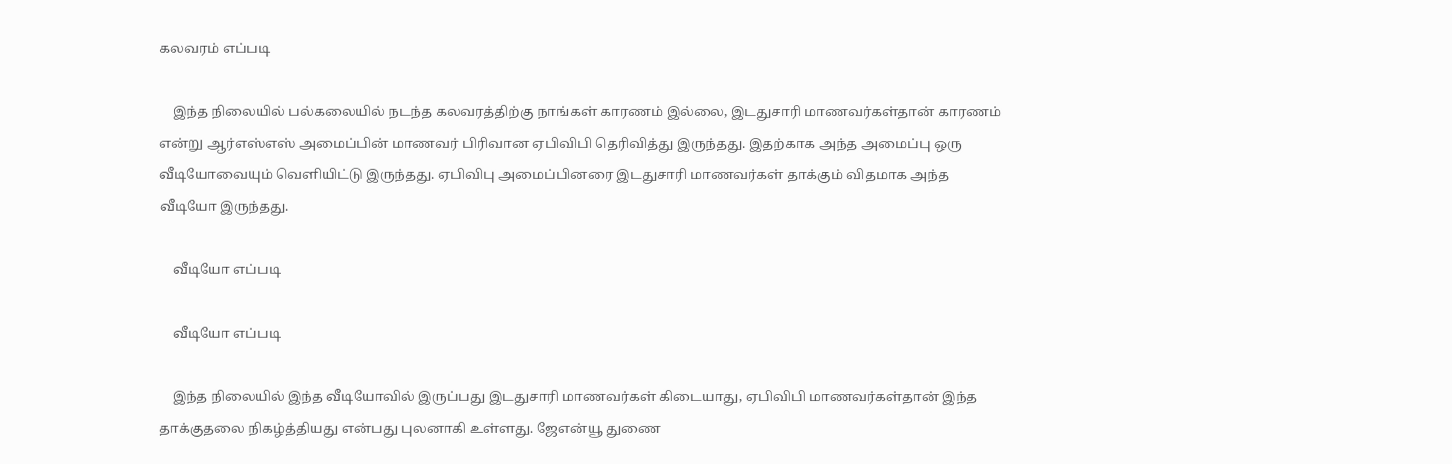கலவரம் எப்படி

    இந்த நிலையில் பல்கலையில் நடந்த கலவரத்திற்கு நாங்கள் காரணம் இல்லை, இடதுசாரி மாணவர்கள்தான் காரணம் என்று ஆர்எஸ்எஸ் அமைப்பின் மாணவர் பிரிவான ஏபிவிபி தெரிவித்து இருந்தது. இதற்காக அந்த அமைப்பு ஒரு வீடியோவையும் வெளியிட்டு இருந்தது. ஏபிவிபு அமைப்பினரை இடதுசாரி மாணவர்கள் தாக்கும் விதமாக அந்த வீடியோ இருந்தது.

    வீடியோ எப்படி

    வீடியோ எப்படி

    இந்த நிலையில் இந்த வீடியோவில் இருப்பது இடதுசாரி மாணவர்கள் கிடையாது, ஏபிவிபி மாணவர்கள்தான் இந்த தாக்குதலை நிகழ்த்தியது என்பது புலனாகி உள்ளது. ஜேஎன்யூ துணை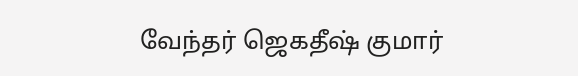வேந்தர் ஜெகதீஷ் குமார்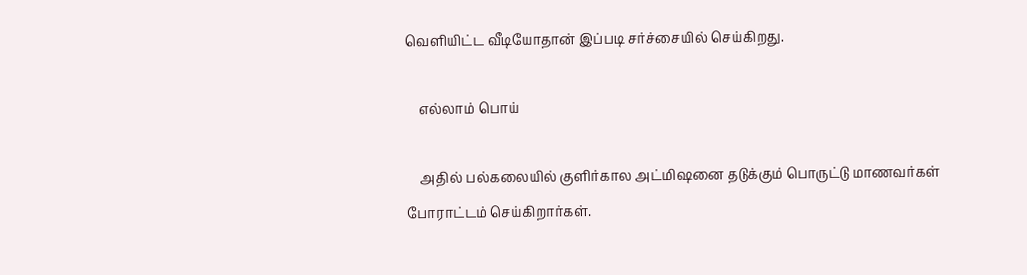வெளியிட்ட வீடியோதான் இப்படி சர்ச்சையில் செய்கிறது.

    எல்லாம் பொய்

    அதில் பல்கலையில் குளிர்கால அட்மிஷனை தடுக்கும் பொருட்டு மாணவர்கள் போராட்டம் செய்கிறார்கள்.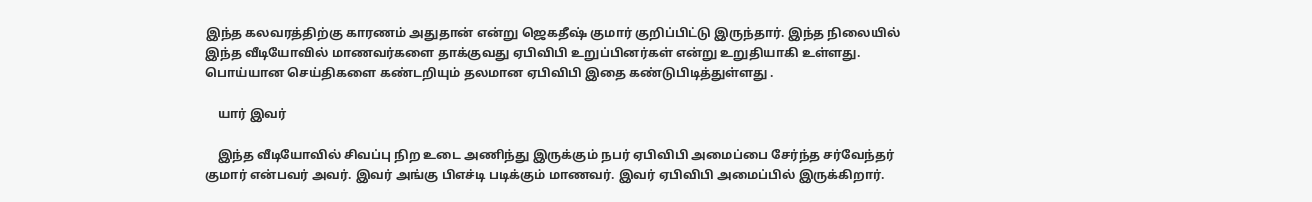இந்த கலவரத்திற்கு காரணம் அதுதான் என்று ஜெகதீஷ் குமார் குறிப்பிட்டு இருந்தார். இந்த நிலையில் இந்த வீடியோவில் மாணவர்களை தாக்குவது ஏபிவிபி உறுப்பினர்கள் என்று உறுதியாகி உள்ளது. பொய்யான செய்திகளை கண்டறியும் தலமான ஏபிவிபி இதை கண்டுபிடித்துள்ளது .

    யார் இவர்

    இந்த வீடியோவில் சிவப்பு நிற உடை அணிந்து இருக்கும் நபர் ஏபிவிபி அமைப்பை சேர்ந்த சர்வேந்தர் குமார் என்பவர் அவர். இவர் அங்கு பிஎச்டி படிக்கும் மாணவர். இவர் ஏபிவிபி அமைப்பில் இருக்கிறார்.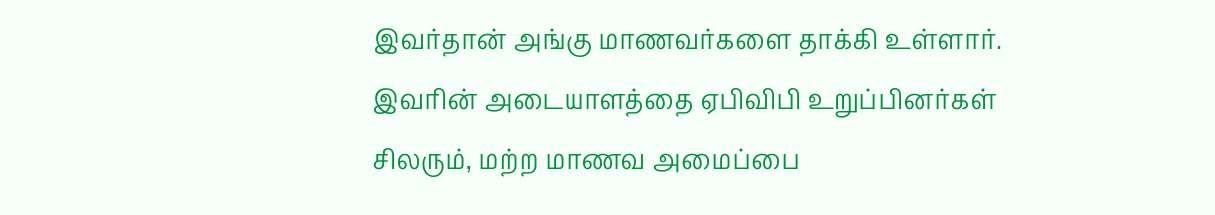இவர்தான் அங்கு மாணவர்களை தாக்கி உள்ளார். இவரின் அடையாளத்தை ஏபிவிபி உறுப்பினர்கள் சிலரும், மற்ற மாணவ அமைப்பை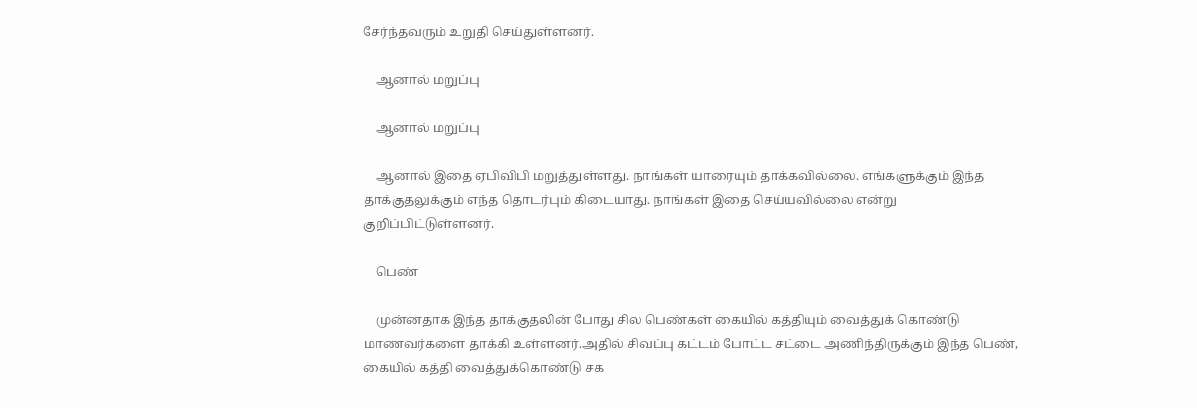சேர்ந்தவரும் உறுதி செய்துள்ளனர்.

    ஆனால் மறுப்பு

    ஆனால் மறுப்பு

    ஆனால் இதை ஏபிவிபி மறுத்துள்ளது. நாங்கள் யாரையும் தாக்கவில்லை. எங்களுக்கும் இந்த தாக்குதலுக்கும் எந்த தொடர்பும் கிடையாது. நாங்கள் இதை செய்யவில்லை என்று குறிப்பிட்டுள்ளனர்.

    பெண்

    முன்னதாக இந்த தாக்குதலின் போது சில பெண்கள் கையில் கத்தியும் வைத்துக் கொண்டு மாணவர்களை தாக்கி உள்ளனர்.அதில் சிவப்பு கட்டம் போட்ட சட்டை அணிந்திருக்கும் இந்த பெண், கையில் கத்தி வைத்துக்கொண்டு சக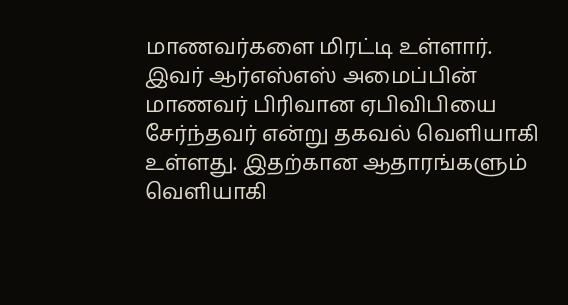மாணவர்களை மிரட்டி உள்ளார். இவர் ஆர்எஸ்எஸ் அமைப்பின் மாணவர் பிரிவான ஏபிவிபியை சேர்ந்தவர் என்று தகவல் வெளியாகி உள்ளது. இதற்கான ஆதாரங்களும் வெளியாகி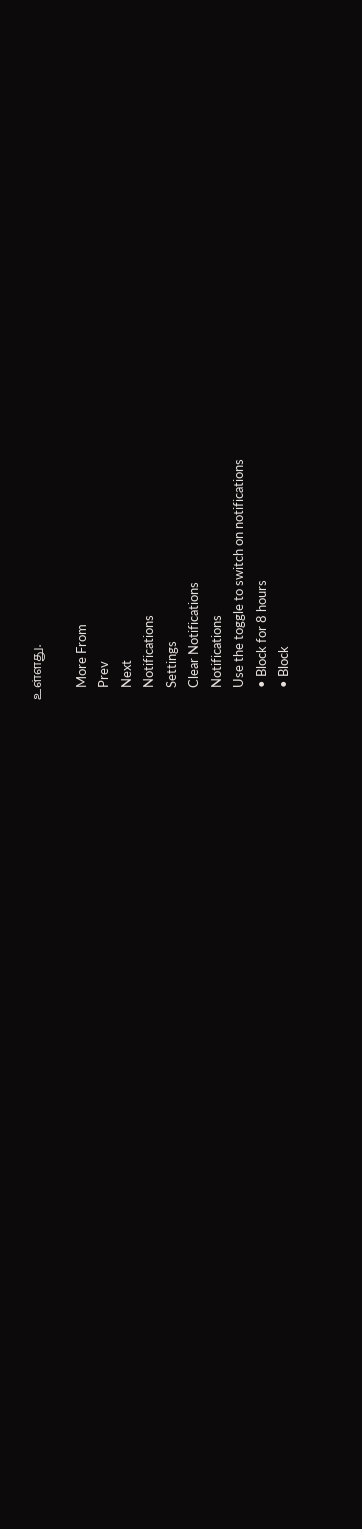உள்ளது.

    More From
    Prev
    Next
    Notifications
    Settings
    Clear Notifications
    Notifications
    Use the toggle to switch on notifications
    • Block for 8 hours
    • Block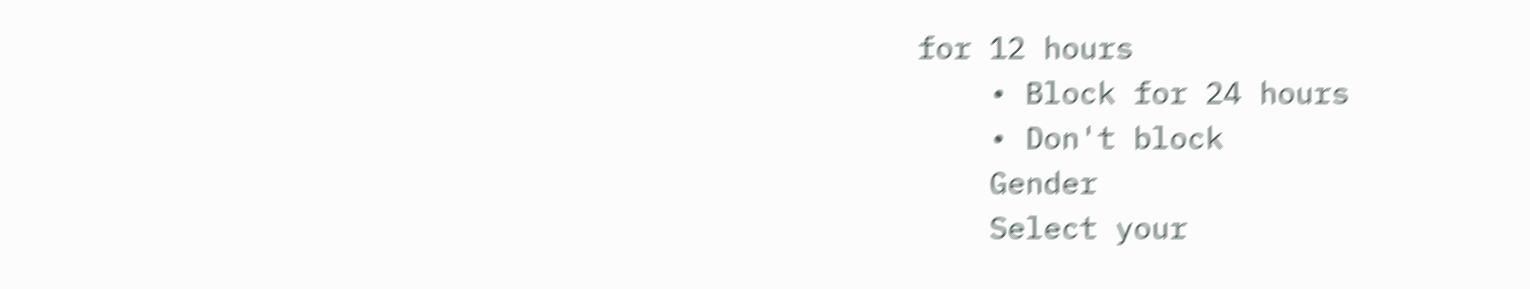for 12 hours
    • Block for 24 hours
    • Don't block
    Gender
    Select your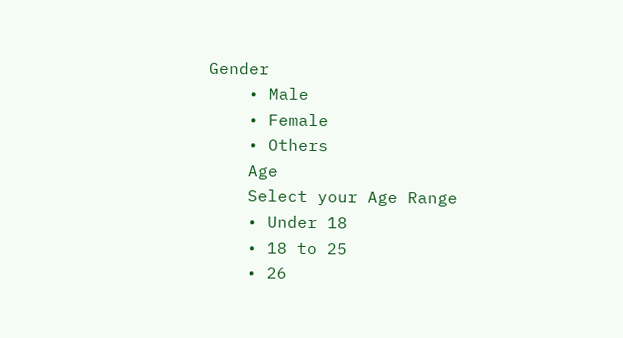Gender
    • Male
    • Female
    • Others
    Age
    Select your Age Range
    • Under 18
    • 18 to 25
    • 26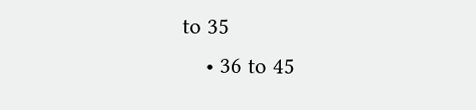to 35
    • 36 to 45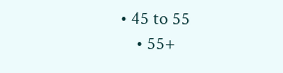• 45 to 55
    • 55+